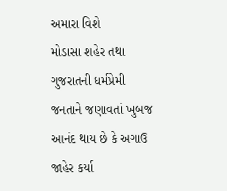અમારા વિશે
મોડાસા શહેર તથા ગુજરાતની ધર્મપ્રેમી જનતાને જણાવતાં ખુબજ આનંદ થાય છે કે અગાઉ જાહેર કર્યા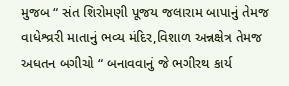મુજબ “ સંત શિરોમણી પૂજય જલારામ બાપાનું તેમજ વાધેશ્વ્રરી માતાનું ભવ્ય મંદિર,વિશાળ અન્નક્ષેત્ર તેમજ અધતન બગીચો “ બનાવવાનું જે ભગીરથ કાર્ય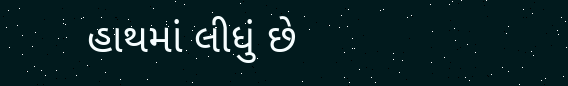હાથમાં લીધું છે